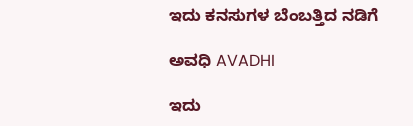ಇದು ಕನಸುಗಳ ಬೆಂಬತ್ತಿದ ನಡಿಗೆ‍

ಅವಧಿ AVADHI

ಇದು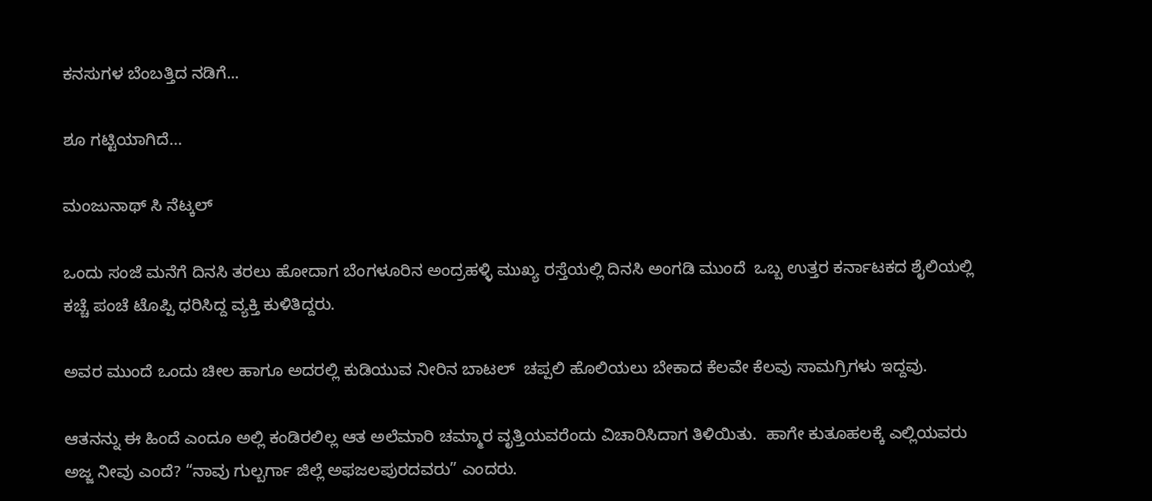ಕನಸುಗಳ ಬೆಂಬತ್ತಿದ ನಡಿಗೆ...

ಶೂ ಗಟ್ಟಿಯಾಗಿದೆ…

ಮಂಜುನಾಥ್ ಸಿ ನೆಟ್ಕಲ್

ಒಂದು ಸಂಜೆ ಮನೆಗೆ ದಿನಸಿ ತರಲು ಹೋದಾಗ ಬೆಂಗಳೂರಿನ ಅಂದ್ರಹಳ್ಳಿ ಮುಖ್ಯ ರಸ್ತೆಯಲ್ಲಿ ದಿನಸಿ ಅಂಗಡಿ ಮುಂದೆ  ಒಬ್ಬ ಉತ್ತರ ಕರ್ನಾಟಕದ ಶೈಲಿಯಲ್ಲಿ ಕಚ್ಚೆ ಪಂಚೆ ಟೊಪ್ಪಿ ಧರಿಸಿದ್ದ ವ್ಯಕ್ತಿ ಕುಳಿತಿದ್ದರು.

ಅವರ ಮುಂದೆ ಒಂದು ಚೀಲ ಹಾಗೂ ಅದರಲ್ಲಿ ಕುಡಿಯುವ ನೀರಿನ ಬಾಟಲ್  ಚಪ್ಪಲಿ ಹೊಲಿಯಲು ಬೇಕಾದ ಕೆಲವೇ ಕೆಲವು ಸಾಮಗ್ರಿಗಳು ಇದ್ದವು.

ಆತನನ್ನು ಈ ಹಿಂದೆ ಎಂದೂ ಅಲ್ಲಿ ಕಂಡಿರಲಿಲ್ಲ ಆತ ಅಲೆಮಾರಿ ಚಮ್ಮಾರ ವೃತ್ತಿಯವರೆಂದು ವಿಚಾರಿಸಿದಾಗ ತಿಳಿಯಿತು.  ಹಾಗೇ ಕುತೂಹಲಕ್ಕೆ ಎಲ್ಲಿಯವರು ಅಜ್ಜ ನೀವು ಎಂದೆ? “ನಾವು ಗುಲ್ಬರ್ಗಾ ಜಿಲ್ಲೆ ಅಫಜಲಪುರದವರು” ಎಂದರು.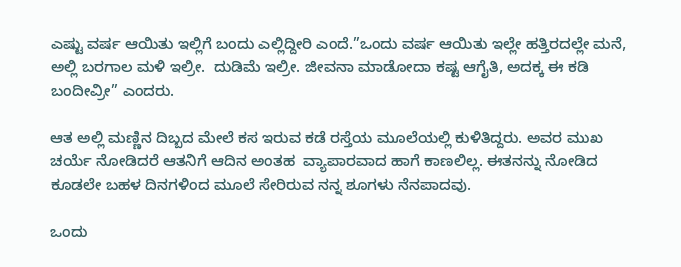ಎಷ್ಟು ವರ್ಷ ಆಯಿತು ಇಲ್ಲಿಗೆ ಬಂದು ಎಲ್ಲಿದ್ದೀರಿ ಎಂದೆ.”ಒಂದು ವರ್ಷ ಆಯಿತು ಇಲ್ಲೇ ಹತ್ತಿರದಲ್ಲೇ ಮನೆ,  ಅಲ್ಲಿ ಬರಗಾಲ ಮಳಿ ಇಲ್ರೀ.  ದುಡಿಮೆ ಇಲ್ರೀ. ಜೀವನಾ ಮಾಡೋದಾ ಕಷ್ಟ ಆಗೈತಿ, ಅದಕ್ಕ ಈ ಕಡಿ ಬಂದೀವ್ರೀ” ಎಂದರು.

ಆತ ಅಲ್ಲಿ ಮಣ್ಣಿನ ದಿಬ್ಬದ ಮೇಲೆ ಕಸ ಇರುವ ಕಡೆ ರಸ್ತೆಯ ಮೂಲೆಯಲ್ಲಿ ಕುಳಿತಿದ್ದರು. ಅವರ ಮುಖ ಚರ್ಯೆ ನೋಡಿದರೆ ಆತನಿಗೆ ಆದಿನ ಅಂತಹ  ವ್ಯಾಪಾರವಾದ ಹಾಗೆ ಕಾಣಲಿಲ್ಲ. ಈತನನ್ನು ನೋಡಿದ ಕೂಡಲೇ ಬಹಳ ದಿನಗಳಿಂದ ಮೂಲೆ ಸೇರಿರುವ ನನ್ನ ಶೂಗಳು ನೆನಪಾದವು.

ಒಂದು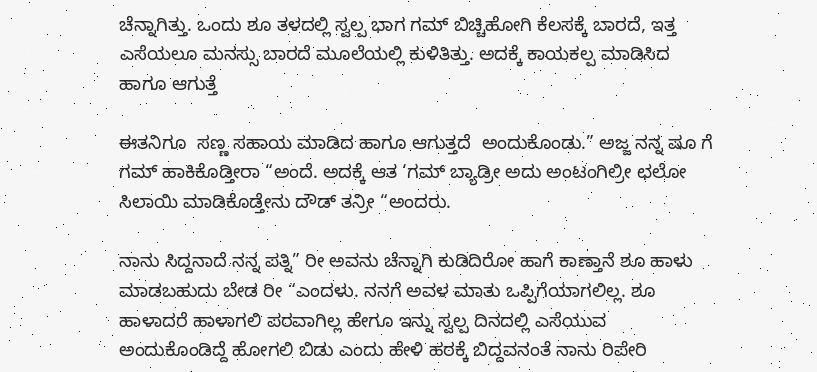ಚೆನ್ನಾಗಿತ್ತು. ಒಂದು ಶೂ ತಳದಲ್ಲಿ ಸ್ವಲ್ಪ ಭಾಗ ಗಮ್ ಬಿಚ್ಚಿಹೋಗಿ ಕೆಲಸಕ್ಕೆ ಬಾರದೆ, ಇತ್ತ ಎಸೆಯಲೂ ಮನಸ್ಸು ಬಾರದೆ ಮೂಲೆಯಲ್ಲಿ ಕುಳಿತಿತ್ತು. ಅದಕ್ಕೆ ಕಾಯಕಲ್ಪ ಮಾಡಿಸಿದ ಹಾಗೂ ಆಗುತ್ತೆ

ಈತನಿಗೂ  ಸಣ್ಣ ಸಹಾಯ ಮಾಡಿದ ಹಾಗೂ ಆಗುತ್ತದೆ  ಅಂದುಕೊಂಡು.” ಅಜ್ಜ ನನ್ನ ಷೂ ಗೆ ಗಮ್ ಹಾಕಿಕೊಡ್ತೀರಾ “ಅಂದೆ. ಅದಕ್ಕೆ ಆತ ‘ಗಮ್ ಬ್ಯಾಡ್ರೀ ಅದು ಅಂಟಂಗಿಲ್ರೀ ಛಲೋ  ಸಿಲಾಯಿ‌ ಮಾಡಿಕೊಡ್ತೇನು ದೌಡ್ ತನ್ರೀ “ಅಂದರು.

ನಾನು ಸಿದ್ದನಾದೆ ನನ್ನ ಪತ್ನಿ” ರೀ ಅವನು ಚೆನ್ನಾಗಿ ಕುಡಿದಿರೋ ಹಾಗೆ ಕಾಣ್ತಾನೆ ಶೂ ಹಾಳು ಮಾಡಬಹುದು ಬೇಡ ರೀ “ಎಂದಳು. ನನಗೆ ಅವಳ ಮಾತು ಒಪ್ಪಿಗೆಯಾಗಲಿಲ್ಲ. ಶೂ ಹಾಳಾದರೆ ಹಾಳಾಗಲಿ ಪರವಾಗಿಲ್ಲ ಹೇಗೂ ಇನ್ನು ಸ್ವಲ್ಪ ದಿನದಲ್ಲಿ ಎಸೆಯುವ ಅಂದುಕೊಂಡಿದ್ದೆ ಹೋಗಲಿ ಬಿಡು ಎಂದು ಹೇಳಿ ಹಠಕ್ಕೆ ಬಿದ್ದವನಂತೆ ನಾನು ರಿಪೇರಿ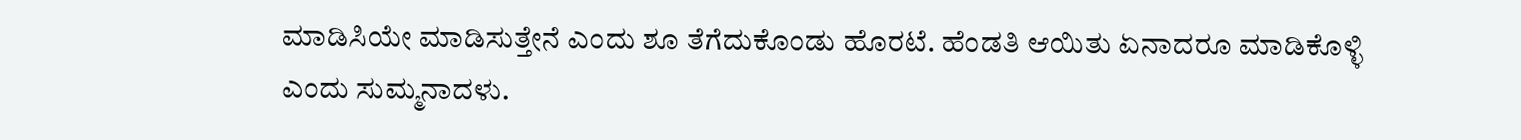ಮಾಡಿಸಿಯೇ ಮಾಡಿಸುತ್ತೇನೆ ಎಂದು ಶೂ ತೆಗೆದುಕೊಂಡು ಹೊರಟೆ. ಹೆಂಡತಿ ಆಯಿತು ಏನಾದರೂ ಮಾಡಿಕೊಳ್ಳಿ ಎಂದು ಸುಮ್ಮನಾದಳು.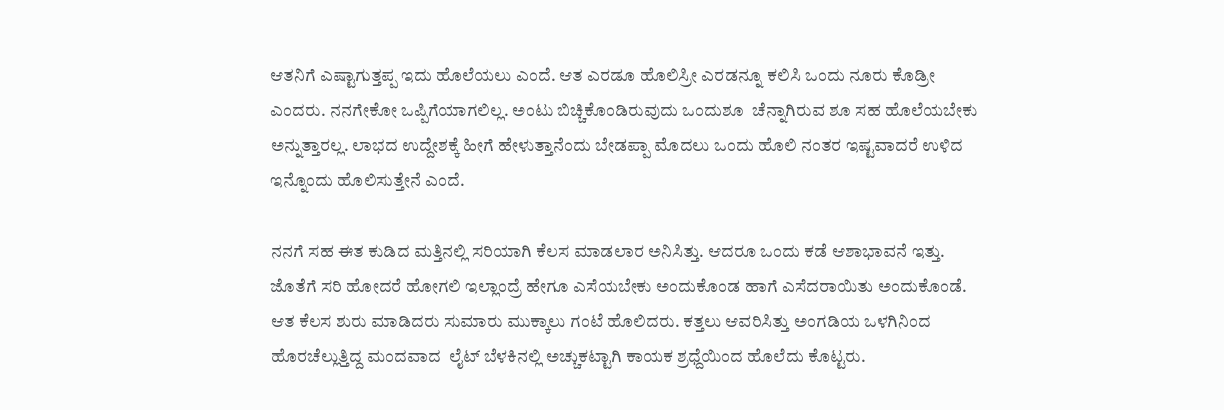ಆತನಿಗೆ ಎಷ್ಟಾಗುತ್ತಪ್ಪ ಇದು ಹೊಲೆಯಲು ಎಂದೆ. ಆತ ಎರಡೂ ಹೊಲಿಸ್ರೀ ಎರಡನ್ನೂ ಕಲಿಸಿ ಒಂದು ನೂರು ಕೊಡ್ರೀ ಎಂದರು. ನನಗೇಕೋ ಒಪ್ಪಿಗೆಯಾಗಲಿಲ್ಲ. ಅಂಟು ಬಿಚ್ಚಿಕೊಂಡಿರುವುದು ಒಂದು‌ಶೂ  ಚೆನ್ನಾಗಿರುವ ಶೂ ಸಹ ಹೊಲೆಯಬೇಕು ಅನ್ನುತ್ತಾರಲ್ಲ. ಲಾಭದ ಉದ್ದೇಶಕ್ಕೆ ಹೀಗೆ ಹೇಳುತ್ತಾನೆಂದು ಬೇಡಪ್ಪಾ ಮೊದಲು ಒಂದು ಹೊಲಿ ನಂತರ ಇಷ್ಟವಾದರೆ ಉಳಿದ ಇನ್ನೊಂದು ಹೊಲಿಸುತ್ತೇನೆ ಎಂದೆ.

ನನಗೆ ಸಹ ಈತ ಕುಡಿದ ಮತ್ತಿನಲ್ಲಿ ಸರಿಯಾಗಿ ಕೆಲಸ ಮಾಡಲಾರ ಅನಿಸಿತ್ತು. ಆದರೂ ಒಂದು ಕಡೆ ಆಶಾಭಾವನೆ ಇತ್ತು. ಜೊತೆಗೆ ಸರಿ ಹೋದರೆ ಹೋಗಲಿ ಇಲ್ಲಾಂದ್ರೆ ಹೇಗೂ ಎಸೆಯಬೇಕು ಅಂದುಕೊಂಡ ಹಾಗೆ ಎಸೆದರಾಯಿತು ಅಂದುಕೊಂಡೆ. ಆತ ಕೆಲಸ ಶುರು ಮಾಡಿದರು ಸುಮಾರು ಮುಕ್ಕಾಲು ಗಂಟೆ ಹೊಲಿದರು. ಕತ್ತಲು ಆವರಿಸಿತ್ತು ಅಂಗಡಿಯ ಒಳಗಿನಿಂದ ಹೊರಚೆಲ್ಲುತ್ತಿದ್ದ ಮಂದವಾದ  ಲೈಟ್ ಬೆಳಕಿನಲ್ಲಿ ಅಚ್ಚುಕಟ್ಟಾಗಿ ಕಾಯಕ ಶ್ರಧ್ದೆಯಿಂದ ಹೊಲೆದು ಕೊಟ್ಟರು.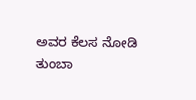ಅವರ ಕೆಲಸ ನೋಡಿ ತುಂಬಾ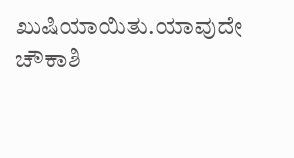ಖುಷಿಯಾಯಿತು.ಯಾವುದೇ ಚೌಕಾಶಿ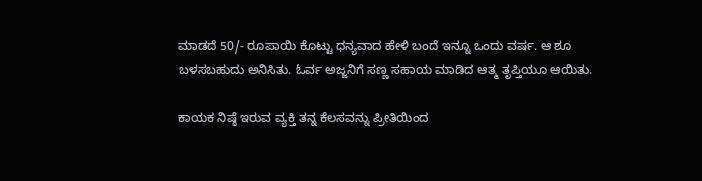ಮಾಡದೆ 50/- ರೂಪಾಯಿ ಕೊಟ್ಟು ಧನ್ಯವಾದ ಹೇಳಿ ಬಂದೆ ಇನ್ನೂ ಒಂದು ವರ್ಷ. ಆ ಶೂ ಬಳಸಬಹುದು ಅನಿಸಿತು. ಓರ್ವ ಅಜ್ಜನಿಗೆ ಸಣ್ಣ ಸಹಾಯ ಮಾಡಿದ ಆತ್ಮ ತೃಪ್ತಿಯೂ ಆಯಿತು.

ಕಾಯಕ ನಿಷ್ಠೆ ಇರುವ ವ್ಯಕ್ತಿ ತನ್ನ ಕೆಲಸವನ್ನು ಪ್ರೀತಿಯಿಂದ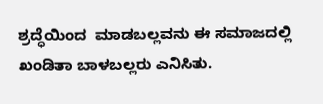ಶ್ರದ್ಧೆಯಿಂದ  ಮಾಡಬಲ್ಲವನು ಈ ಸಮಾಜದಲ್ಲಿ ಖಂಡಿತಾ ಬಾಳಬಲ್ಲರು ಎನಿಸಿತು.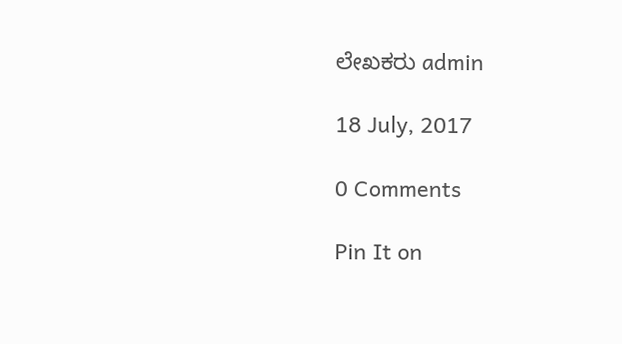ಲೇಖಕರು admin

18 July, 2017

0 Comments

Pin It on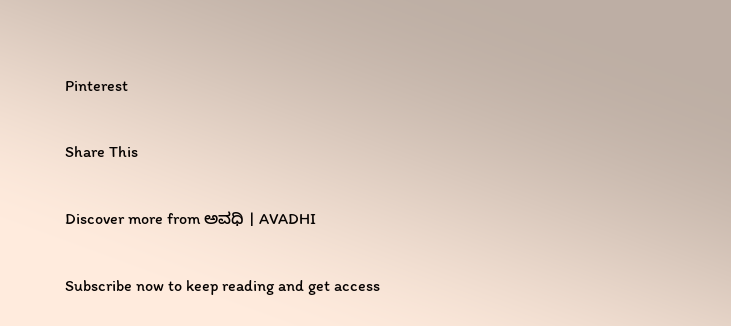Pinterest

Share This

Discover more from ಅವಧಿ । AVADHI

Subscribe now to keep reading and get access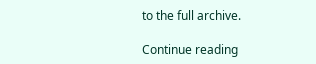to the full archive.

Continue reading